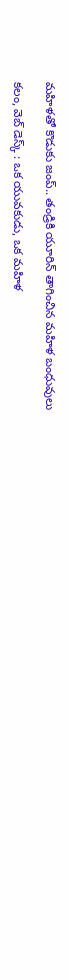మహిళతో కొడుకు జంప్.. తండ్రికి యూరిన్ తాగించిన మహిళ బంధువులు

కలం, వెబ్ డెస్క్ : ఒక యువకుడు, ఒక మహిళ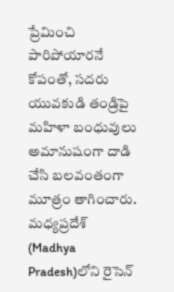ప్రేమించి పారిపోయారనే కోపంతో, సదరు యువకుడి తండ్రిపై మహిళా బంధువులు అమానుషంగా దాడి చేసి బలవంతంగా మూత్రం తాగించారు. మధ్యప్రదేశ్‌ (Madhya Pradesh)లోని రైసెన్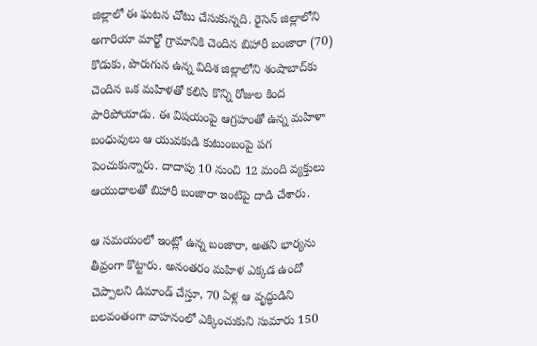జిల్లాలో ఈ ఘటన చోటు చేసుకున్నది. రైసెన్ జిల్లాలోని అగారియా మార్ఖో గ్రామానికి చెందిన బిహారీ బంజారా (70) కొడుకు, పొరుగున ఉన్న విదిశ జిల్లాలోని శంషాబాద్‌కు చెందిన ఒక మహిళతో కలిసి కొన్ని రోజుల కింద పారిపోయాడు. ఈ విషయంపై ఆగ్రహంతో ఉన్న మహిళా బంధువులు ఆ యువకుడి కుటుంబంపై పగ పెంచుకున్నారు. దాదాపు 10 నుంచి 12 మంది వ్యక్తులు ఆయుధాలతో బిహారీ బంజారా ఇంటిపై దాడి చేశారు.

ఆ సమయంలో ఇంట్లో ఉన్న బంజారా, అతని భార్యను తీవ్రంగా కొట్టారు. అనంతరం మహిళ ఎక్కడ ఉందో చెప్పాలని డిమాండ్ చేస్తూ, 70 ఏళ్ల ఆ వృద్ధుడిని బలవంతంగా వాహనంలో ఎక్కించుకుని సుమారు 150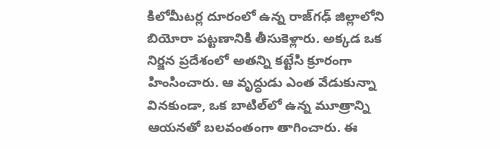కిలోమీటర్ల దూరంలో ఉన్న రాజ్‌గఢ్ జిల్లాలోని బియోరా పట్టణానికి తీసుకెళ్లారు. అక్కడ ఒక నిర్జన ప్రదేశంలో అతన్ని కట్టేసి క్రూరంగా హింసించారు. ఆ వృద్ధుడు ఎంత వేడుకున్నా వినకుండా, ఒక బాటిల్‌లో ఉన్న మూత్రాన్ని ఆయనతో బలవంతంగా తాగించారు. ఈ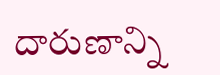దారుణాన్ని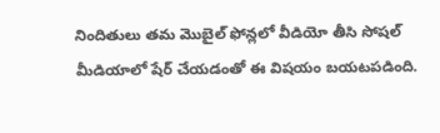నిందితులు తమ మొబైల్ ఫోన్లలో వీడియో తీసి సోషల్ మీడియాలో షేర్ చేయడంతో ఈ విషయం బయటపడింది.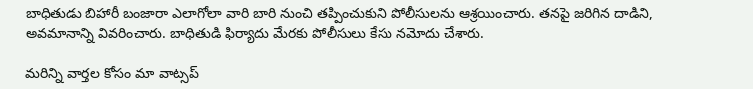బాధితుడు బిహారీ బంజారా ఎలాగోలా వారి బారి నుంచి తప్పించుకుని పోలీసులను ఆశ్రయించారు. తనపై జరిగిన దాడిని, అవమానాన్ని వివరించారు. బాధితుడి ఫిర్యాదు మేరకు పోలీసులు కేసు నమోదు చేశారు.

మ‌రిన్ని వార్త‌ల కోసం మా వాట్స‌ప్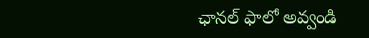ఛాన‌ల్ ఫాలో అవ్వండి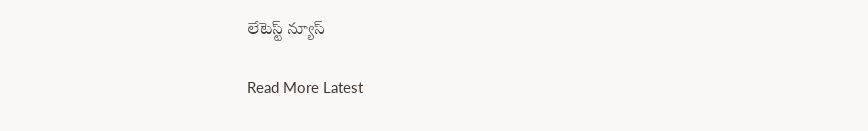లేటెస్ట్ న్యూస్‌

Read More Latest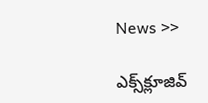News >>

ఎక్స్‌క్లూజివ్‌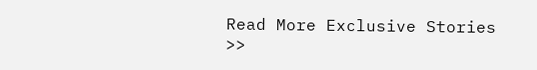Read More Exclusive Stories >>